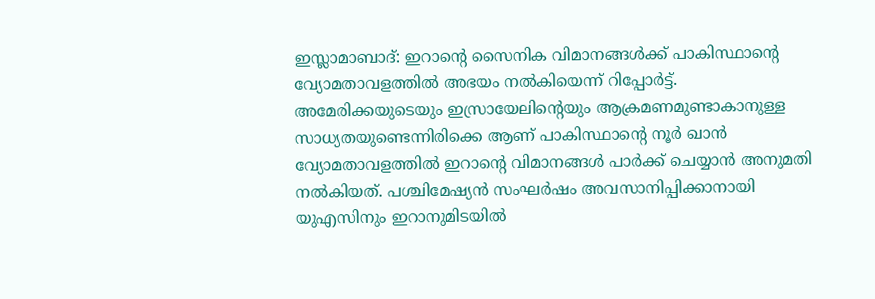ഇസ്ലാമാബാദ്: ഇറാൻ്റെ സൈനിക വിമാനങ്ങൾക്ക് പാകിസ്ഥാൻ്റെ വ്യോമതാവളത്തിൽ അഭയം നൽകിയെന്ന് റിപ്പോർട്ട്. അമേരിക്കയുടെയും ഇസ്രായേലിൻ്റെയും ആക്രമണമുണ്ടാകാനുള്ള സാധ്യതയുണ്ടെന്നിരിക്കെ ആണ് പാകിസ്ഥാൻ്റെ നൂർ ഖാൻ വ്യോമതാവളത്തിൽ ഇറാൻ്റെ വിമാനങ്ങൾ പാർക്ക് ചെയ്യാൻ അനുമതി നൽകിയത്. പശ്ചിമേഷ്യൻ സംഘർഷം അവസാനിപ്പിക്കാനായി യുഎസിനും ഇറാനുമിടയിൽ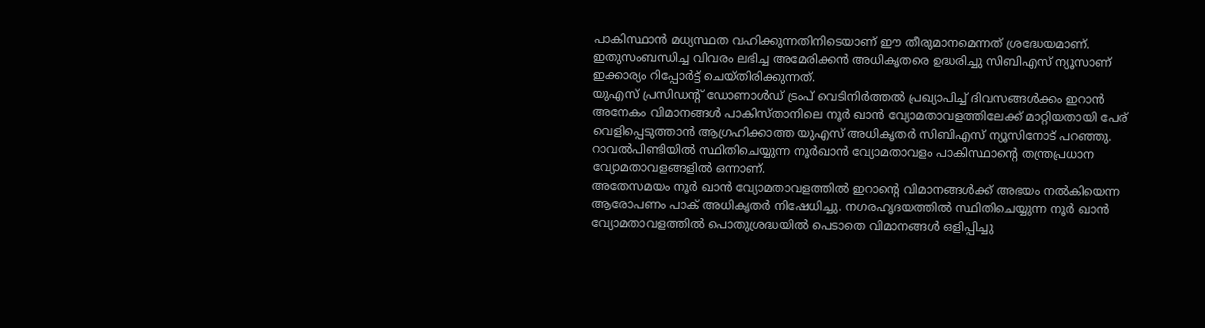പാകിസ്ഥാൻ മധ്യസ്ഥത വഹിക്കുന്നതിനിടെയാണ് ഈ തീരുമാനമെന്നത് ശ്രദ്ധേയമാണ്. ഇതുസംബന്ധിച്ച വിവരം ലഭിച്ച അമേരിക്കൻ അധികൃതരെ ഉദ്ധരിച്ചു സിബിഎസ് ന്യൂസാണ് ഇക്കാര്യം റിപ്പോർട്ട് ചെയ്തിരിക്കുന്നത്.
യുഎസ് പ്രസിഡന്റ് ഡോണാൾഡ് ട്രംപ് വെടിനിർത്തൽ പ്രഖ്യാപിച്ച് ദിവസങ്ങൾക്കം ഇറാൻ അനേകം വിമാനങ്ങൾ പാകിസ്താനിലെ നൂർ ഖാൻ വ്യോമതാവളത്തിലേക്ക് മാറ്റിയതായി പേര് വെളിപ്പെടുത്താൻ ആഗ്രഹിക്കാത്ത യുഎസ് അധികൃതർ സിബിഎസ് ന്യൂസിനോട് പറഞ്ഞു. റാവൽപിണ്ടിയിൽ സ്ഥിതിചെയ്യുന്ന നൂർഖാൻ വ്യോമതാവളം പാകിസ്ഥാൻ്റെ തന്ത്രപ്രധാന വ്യോമതാവളങ്ങളിൽ ഒന്നാണ്.
അതേസമയം നൂർ ഖാൻ വ്യോമതാവളത്തിൽ ഇറാൻ്റെ വിമാനങ്ങൾക്ക് അഭയം നൽകിയെന്ന ആരോപണം പാക് അധികൃതർ നിഷേധിച്ചു. നഗരഹൃദയത്തിൽ സ്ഥിതിചെയ്യുന്ന നൂർ ഖാൻ വ്യോമതാവളത്തിൽ പൊതുശ്രദ്ധയിൽ പെടാതെ വിമാനങ്ങൾ ഒളിപ്പിച്ചു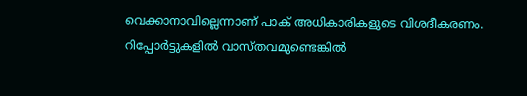വെക്കാനാവില്ലെന്നാണ് പാക് അധികാരികളുടെ വിശദീകരണം. റിപ്പോർട്ടുകളിൽ വാസ്തവമുണ്ടെങ്കിൽ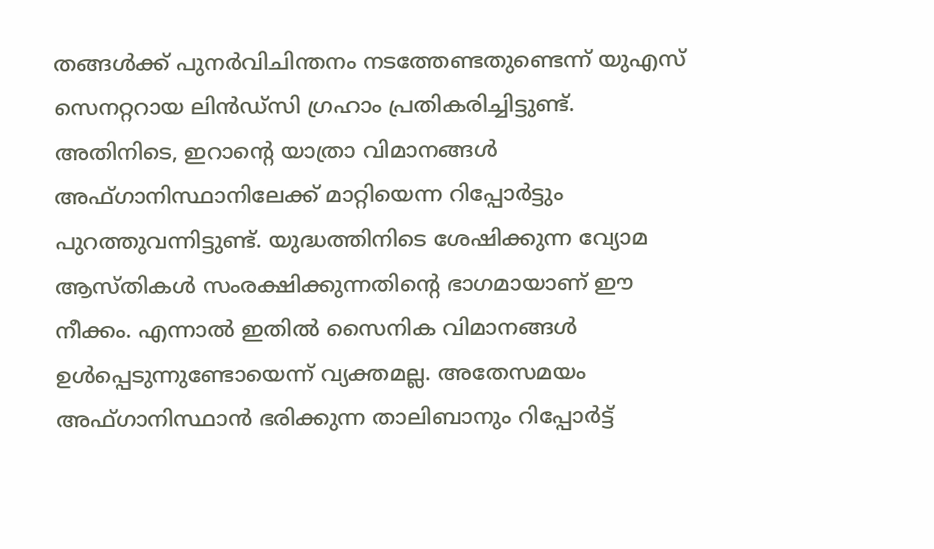തങ്ങൾക്ക് പുനർവിചിന്തനം നടത്തേണ്ടതുണ്ടെന്ന് യുഎസ് സെനറ്ററായ ലിൻഡ്സി ഗ്രഹാം പ്രതികരിച്ചിട്ടുണ്ട്.
അതിനിടെ, ഇറാൻ്റെ യാത്രാ വിമാനങ്ങൾ അഫ്ഗാനിസ്ഥാനിലേക്ക് മാറ്റിയെന്ന റിപ്പോർട്ടും പുറത്തുവന്നിട്ടുണ്ട്. യുദ്ധത്തിനിടെ ശേഷിക്കുന്ന വ്യോമ ആസ്തികൾ സംരക്ഷിക്കുന്നതിൻ്റെ ഭാഗമായാണ് ഈ നീക്കം. എന്നാൽ ഇതിൽ സൈനിക വിമാനങ്ങൾ ഉൾപ്പെടുന്നുണ്ടോയെന്ന് വ്യക്തമല്ല. അതേസമയം അഫ്ഗാനിസ്ഥാൻ ഭരിക്കുന്ന താലിബാനും റിപ്പോർട്ട്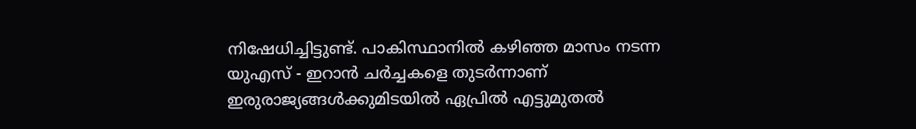നിഷേധിച്ചിട്ടുണ്ട്. പാകിസ്ഥാനിൽ കഴിഞ്ഞ മാസം നടന്ന യുഎസ് - ഇറാൻ ചർച്ചകളെ തുടർന്നാണ് ഇരുരാജ്യങ്ങൾക്കുമിടയിൽ ഏപ്രിൽ എട്ടുമുതൽ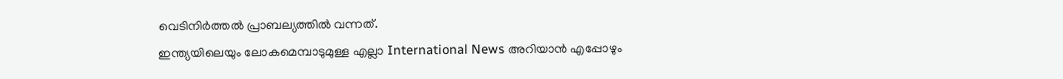വെടിനിർത്തൽ പ്രാബല്യത്തിൽ വന്നത്.
ഇന്ത്യയിലെയും ലോകമെമ്പാടുമുള്ള എല്ലാ International News അറിയാൻ എപ്പോഴും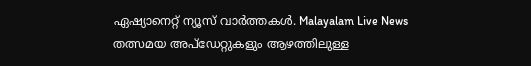ഏഷ്യാനെറ്റ് ന്യൂസ് വാർത്തകൾ. Malayalam Live News തത്സമയ അപ്ഡേറ്റുകളും ആഴത്തിലുള്ള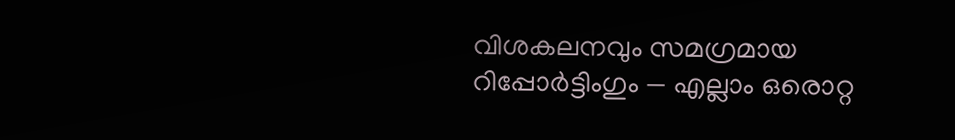വിശകലനവും സമഗ്രമായ റിപ്പോർട്ടിംഗും — എല്ലാം ഒരൊറ്റ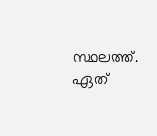സ്ഥലത്ത്. ഏത്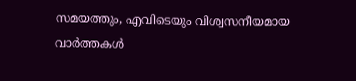സമയത്തും, എവിടെയും വിശ്വസനീയമായ വാർത്തകൾ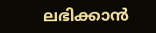ലഭിക്കാൻ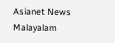Asianet News Malayalam